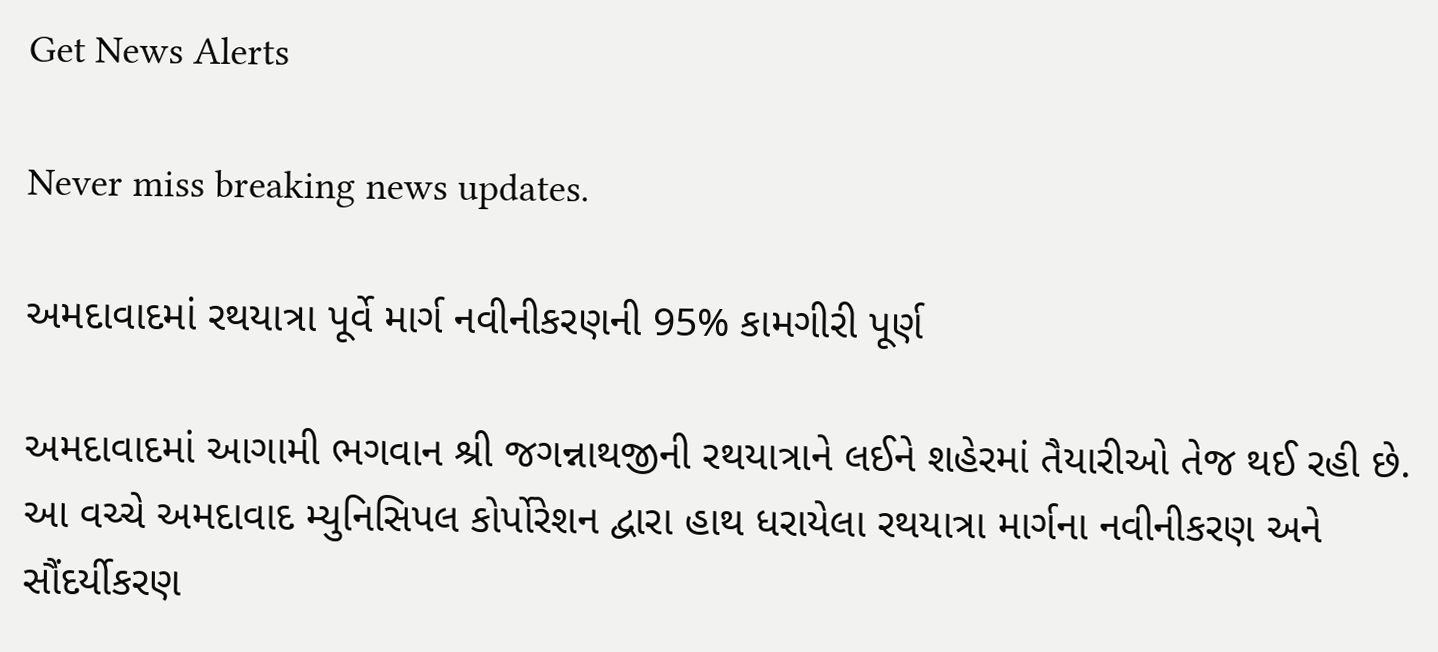Get News Alerts

Never miss breaking news updates.

અમદાવાદમાં રથયાત્રા પૂર્વે માર્ગ નવીનીકરણની 95% કામગીરી પૂર્ણ

અમદાવાદમાં આગામી ભગવાન શ્રી જગન્નાથજીની રથયાત્રાને લઈને શહેરમાં તૈયારીઓ તેજ થઈ રહી છે. આ વચ્ચે અમદાવાદ મ્યુનિસિપલ કોર્પોરેશન દ્વારા હાથ ધરાયેલા રથયાત્રા માર્ગના નવીનીકરણ અને સૌંદર્યીકરણ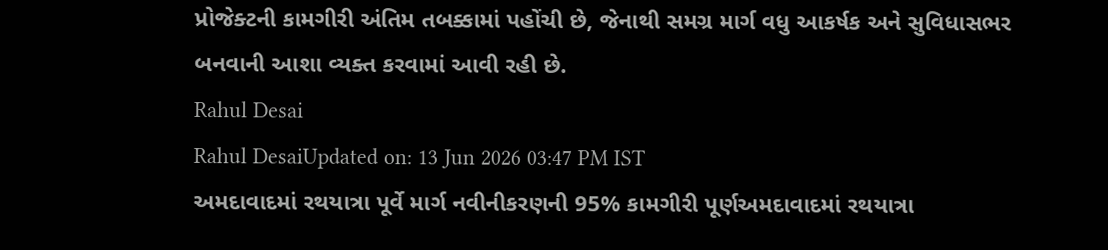પ્રોજેક્ટની કામગીરી અંતિમ તબક્કામાં પહોંચી છે, જેનાથી સમગ્ર માર્ગ વધુ આકર્ષક અને સુવિધાસભર બનવાની આશા વ્યક્ત કરવામાં આવી રહી છે.
Rahul Desai
Rahul DesaiUpdated on: 13 Jun 2026 03:47 PM IST
અમદાવાદમાં રથયાત્રા પૂર્વે માર્ગ નવીનીકરણની 95% કામગીરી પૂર્ણઅમદાવાદમાં રથયાત્રા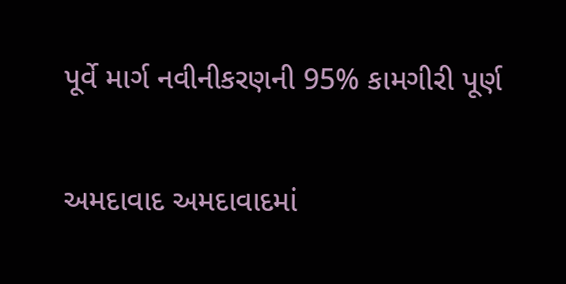પૂર્વે માર્ગ નવીનીકરણની 95% કામગીરી પૂર્ણ

અમદાવાદ અમદાવાદમાં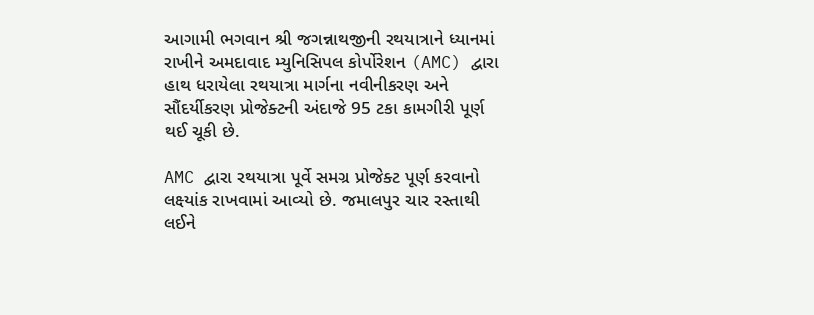આગામી ભગવાન શ્રી જગન્નાથજીની રથયાત્રાને ધ્યાનમાં રાખીને અમદાવાદ મ્યુનિસિપલ કોર્પોરેશન (AMC) દ્વારા હાથ ધરાયેલા રથયાત્રા માર્ગના નવીનીકરણ અને સૌંદર્યીકરણ પ્રોજેક્ટની અંદાજે 95 ટકા કામગીરી પૂર્ણ થઈ ચૂકી છે.

AMC દ્વારા રથયાત્રા પૂર્વે સમગ્ર પ્રોજેક્ટ પૂર્ણ કરવાનો લક્ષ્યાંક રાખવામાં આવ્યો છે. જમાલપુર ચાર રસ્તાથી લઈને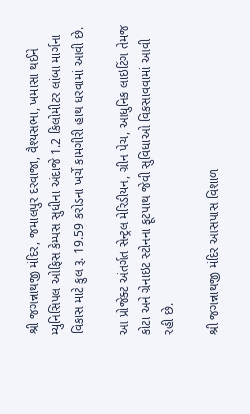શ્રી જગન્નાથજી મંદિર, જમાલપુર દરવાજા, વૈશ્યસભા, ખમાસા થઈને મ્યુનિસિપલ ઓફિસ કેમ્પસ સુધીના અંદાજે 1.2 કિલોમીટર લાંબા માર્ગના વિકાસ માટે કુલ રૂ. 19.59 કરોડના ખર્ચે કામગીરી હાથ ધરવામાં આવી છે.

આ પ્રોજેક્ટ અંતર્ગત સેન્ટ્રલ મેરિડીયન, ગ્રીન પેચ, આધુનિક લાઇટિંગ તેમજ કોટા અને ગ્રેનાઇટ સ્ટોનના ફૂટપાથ જેવી સુવિધાઓ વિકસાવવામાં આવી રહી છે.

શ્રી જગન્નાથજી મંદિર આસપાસ વિશાળ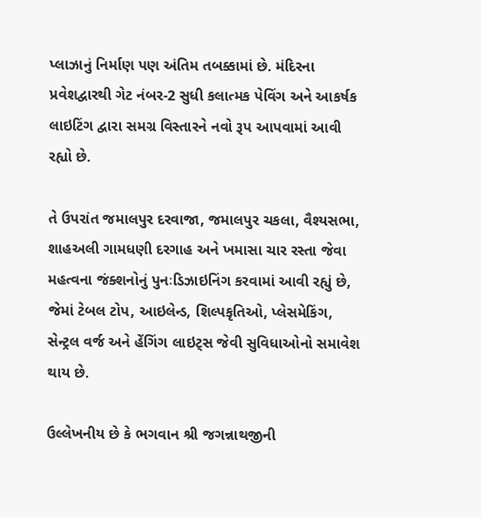પ્લાઝાનું નિર્માણ પણ અંતિમ તબક્કામાં છે. મંદિરના પ્રવેશદ્વારથી ગેટ નંબર-2 સુધી કલાત્મક પેવિંગ અને આકર્ષક લાઇટિંગ દ્વારા સમગ્ર વિસ્તારને નવો રૂપ આપવામાં આવી રહ્યો છે.

તે ઉપરાંત જમાલપુર દરવાજા, જમાલપુર ચકલા, વૈશ્યસભા, શાહઅલી ગામધણી દરગાહ અને ખમાસા ચાર રસ્તા જેવા મહત્વના જંક્શનોનું પુનઃડિઝાઇનિંગ કરવામાં આવી રહ્યું છે, જેમાં ટેબલ ટોપ, આઇલેન્ડ, શિલ્પકૃતિઓ, પ્લેસમેકિંગ, સેન્ટ્રલ વર્જ અને હેંગિંગ લાઇટ્સ જેવી સુવિધાઓનો સમાવેશ થાય છે.

ઉલ્લેખનીય છે કે ભગવાન શ્રી જગન્નાથજીની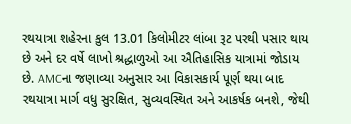રથયાત્રા શહેરના કુલ 13.01 કિલોમીટર લાંબા રૂટ પરથી પસાર થાય છે અને દર વર્ષે લાખો શ્રદ્ધાળુઓ આ ઐતિહાસિક યાત્રામાં જોડાય છે. AMCના જણાવ્યા અનુસાર આ વિકાસકાર્ય પૂર્ણ થયા બાદ રથયાત્રા માર્ગ વધુ સુરક્ષિત, સુવ્યવસ્થિત અને આકર્ષક બનશે, જેથી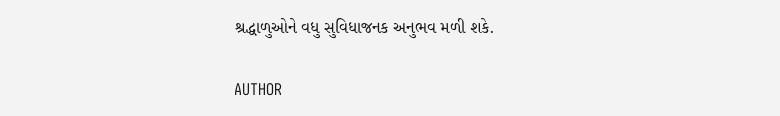શ્રદ્ધાળુઓને વધુ સુવિધાજનક અનુભવ મળી શકે.

AUTHOR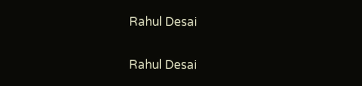Rahul Desai

Rahul Desai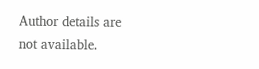Author details are not available.